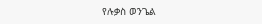የሉቃስ ወንጌል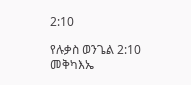2:10

የሉቃስ ወንጌል 2:10 መቅካእኤ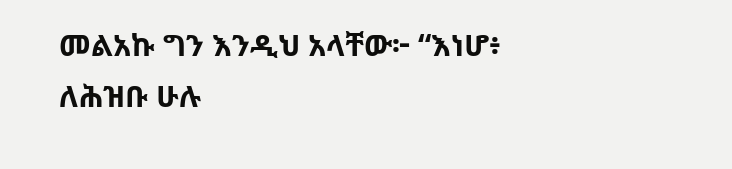መልአኩ ግን እንዲህ አላቸው፦ “እነሆ፥ ለሕዝቡ ሁሉ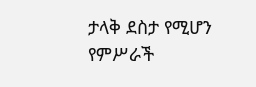ታላቅ ደስታ የሚሆን የምሥራች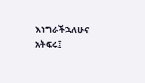እነግራችኋለሁና አትፍሩ፤